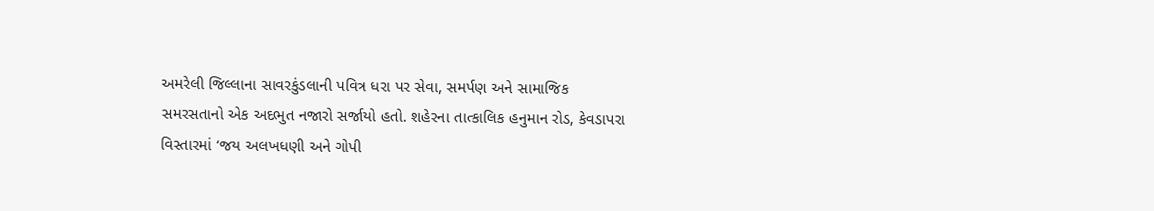અમરેલી જિલ્લાના સાવરકુંડલાની પવિત્ર ધરા પર સેવા, સમર્પણ અને સામાજિક સમરસતાનો એક અદભુત નજારો સર્જાયો હતો. શહેરના તાત્કાલિક હનુમાન રોડ, કેવડાપરા વિસ્તારમાં ‘જય અલખધણી અને ગોપી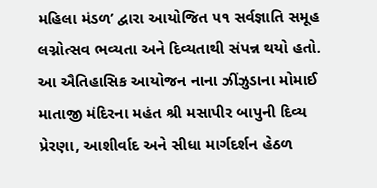મહિલા મંડળ’ દ્વારા આયોજિત ૫૧ સર્વજ્ઞાતિ સમૂહ લગ્નોત્સવ ભવ્યતા અને દિવ્યતાથી સંપન્ન થયો હતો.
આ ઐતિહાસિક આયોજન નાના ઝીંઝુડાના મોમાઈ માતાજી મંદિરના મહંત શ્રી મસાપીર બાપુની દિવ્ય પ્રેરણા, આશીર્વાદ અને સીધા માર્ગદર્શન હેઠળ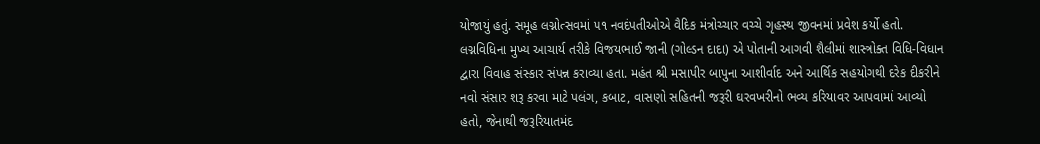યોજાયું હતું. સમૂહ લગ્નોત્સવમાં ૫૧ નવદંપતીઓએ વૈદિક મંત્રોચ્ચાર વચ્ચે ગૃહસ્થ જીવનમાં પ્રવેશ કર્યો હતો.
લગ્નવિધિના મુખ્ય આચાર્ય તરીકે વિજયભાઈ જાની (ગોલ્ડન દાદા) એ પોતાની આગવી શૈલીમાં શાસ્ત્રોક્ત વિધિ-વિધાન દ્વારા વિવાહ સંસ્કાર સંપન્ન કરાવ્યા હતા. મહંત શ્રી મસાપીર બાપુના આશીર્વાદ અને આર્થિક સહયોગથી દરેક દીકરીને નવો સંસાર શરૂ કરવા માટે પલંગ, કબાટ, વાસણો સહિતની જરૂરી ઘરવખરીનો ભવ્ય કરિયાવર આપવામાં આવ્યો હતો, જેનાથી જરૂરિયાતમંદ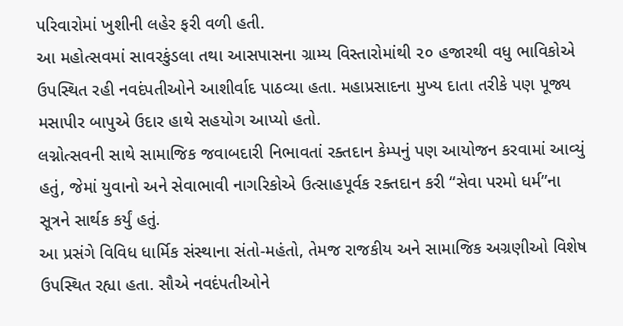પરિવારોમાં ખુશીની લહેર ફરી વળી હતી.
આ મહોત્સવમાં સાવરકુંડલા તથા આસપાસના ગ્રામ્ય વિસ્તારોમાંથી ૨૦ હજારથી વધુ ભાવિકોએ ઉપસ્થિત રહી નવદંપતીઓને આશીર્વાદ પાઠવ્યા હતા. મહાપ્રસાદના મુખ્ય દાતા તરીકે પણ પૂજ્ય મસાપીર બાપુએ ઉદાર હાથે સહયોગ આપ્યો હતો.
લગ્નોત્સવની સાથે સામાજિક જવાબદારી નિભાવતાં રક્તદાન કેમ્પનું પણ આયોજન કરવામાં આવ્યું હતું, જેમાં યુવાનો અને સેવાભાવી નાગરિકોએ ઉત્સાહપૂર્વક રક્તદાન કરી “સેવા પરમો ધર્મ”ના સૂત્રને સાર્થક કર્યું હતું.
આ પ્રસંગે વિવિધ ધાર્મિક સંસ્થાના સંતો-મહંતો, તેમજ રાજકીય અને સામાજિક અગ્રણીઓ વિશેષ ઉપસ્થિત રહ્યા હતા. સૌએ નવદંપતીઓને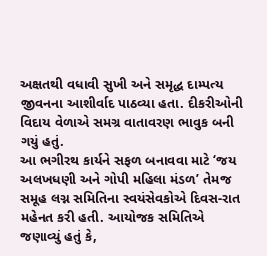અક્ષતથી વધાવી સુખી અને સમૃદ્ધ દામ્પત્ય જીવનના આશીર્વાદ પાઠવ્યા હતા. દીકરીઓની વિદાય વેળાએ સમગ્ર વાતાવરણ ભાવુક બની ગયું હતું.
આ ભગીરથ કાર્યને સફળ બનાવવા માટે ‘જય અલખધણી અને ગોપી મહિલા મંડળ’ તેમજ સમૂહ લગ્ન સમિતિના સ્વયંસેવકોએ દિવસ-રાત મહેનત કરી હતી. આયોજક સમિતિએ જણાવ્યું હતું કે,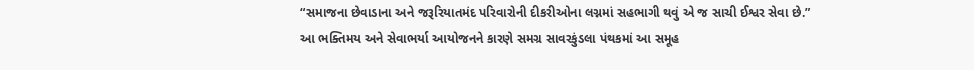“સમાજના છેવાડાના અને જરૂરિયાતમંદ પરિવારોની દીકરીઓના લગ્નમાં સહભાગી થવું એ જ સાચી ઈશ્વર સેવા છે.”
આ ભક્તિમય અને સેવાભર્યા આયોજનને કારણે સમગ્ર સાવરકુંડલા પંથકમાં આ સમૂહ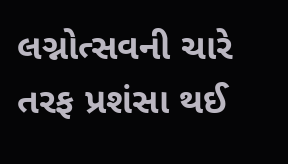લગ્નોત્સવની ચારે તરફ પ્રશંસા થઈ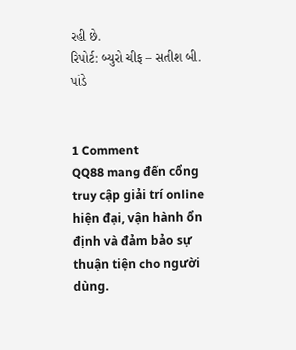રહી છે.
રિપોર્ટ: બ્યુરો ચીફ – સતીશ બી. પાંડે


1 Comment
QQ88 mang đến cổng truy cập giải trí online hiện đại, vận hành ổn định và đảm bảo sự thuận tiện cho người dùng.